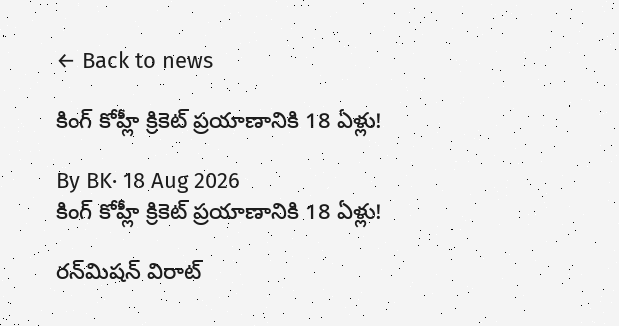← Back to news

కింగ్ కోహ్లీ క్రికెట్ ప్రయాణానికి 18 ఏళ్లు!

By BK· 18 Aug 2026
కింగ్ కోహ్లీ క్రికెట్ ప్రయాణానికి 18 ఏళ్లు!

రన్‌మిషన్ విరాట్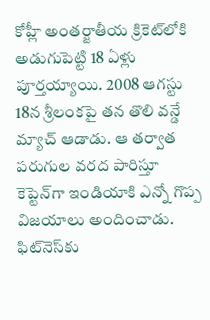కోహ్లీ అంతర్జాతీయ క్రికెట్‌లోకి అడుగుపెట్టి 18 ఏళ్లు పూర్తయ్యాయి. 2008 ఆగస్టు 18న శ్రీలంకపై తన తొలి వన్డే మ్యాచ్ ఆడాడు. ఆ తర్వాత పరుగుల వరద పారిస్తూ కెప్టెన్‌గా ఇండియాకి ఎన్నో గొప్ప విజయాలు అందించాడు. ఫిట్‌నెస్‌కు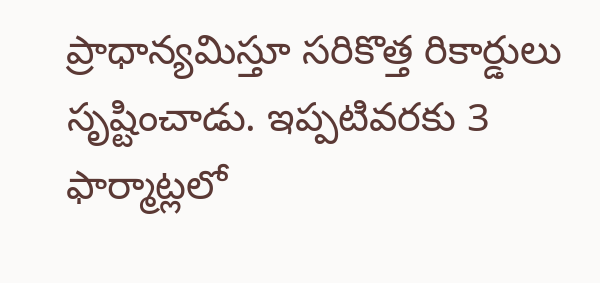ప్రాధాన్యమిస్తూ సరికొత్త రికార్డులు సృష్టించాడు. ఇప్పటివరకు 3 ఫార్మాట్లలో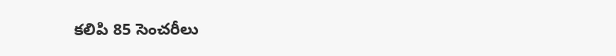కలిపి 85 సెంచరీలు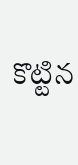కొట్టిన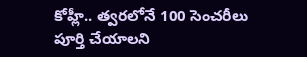కోహ్లీ.. త్వరలోనే 100 సెంచరీలు పూర్తి చేయాలని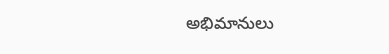అభిమానులు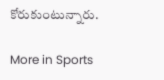కోరుకుంటున్నారు.

More in Sports